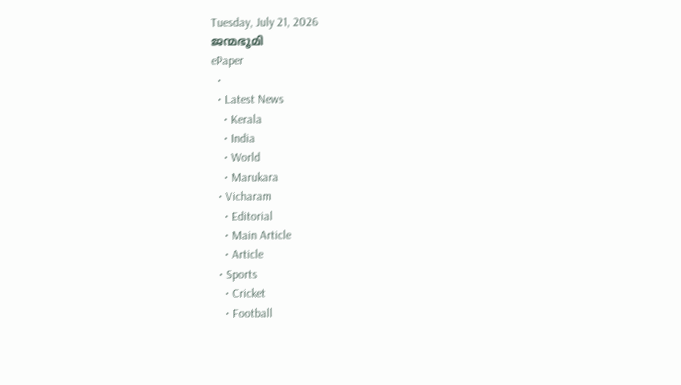Tuesday, July 21, 2026
ജന്മഭൂമി
ePaper
  •
  • Latest News
    • Kerala
    • India
    • World
    • Marukara
  • Vicharam
    • Editorial
    • Main Article
    • Article
  • Sports
    • Cricket
    • Football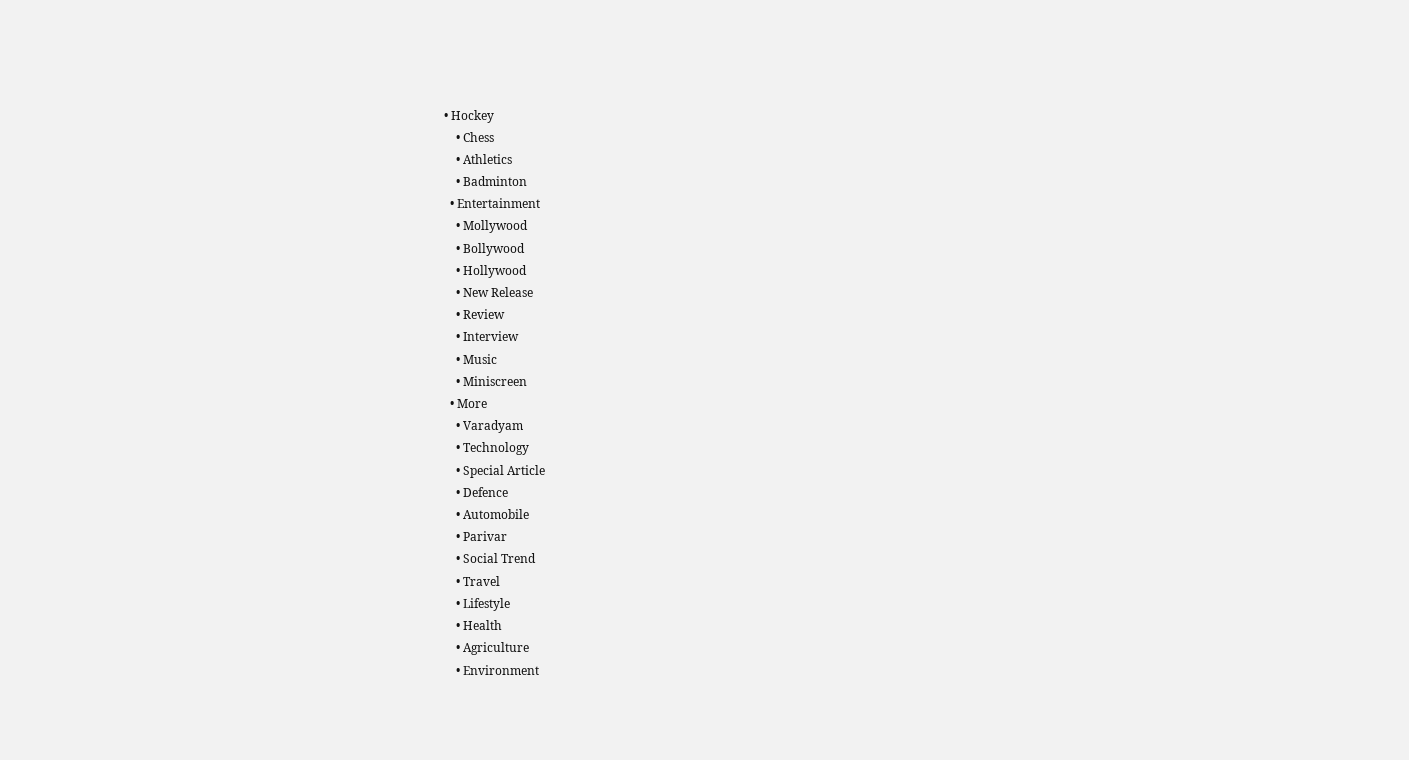• Hockey
    • Chess
    • Athletics
    • Badminton
  • Entertainment
    • Mollywood
    • Bollywood
    • Hollywood
    • New Release
    • Review
    • Interview
    • Music
    • Miniscreen
  • More
    • Varadyam
    • Technology
    • Special Article
    • Defence
    • Automobile
    • Parivar
    • Social Trend
    • Travel
    • Lifestyle
    • Health
    • Agriculture
    • Environment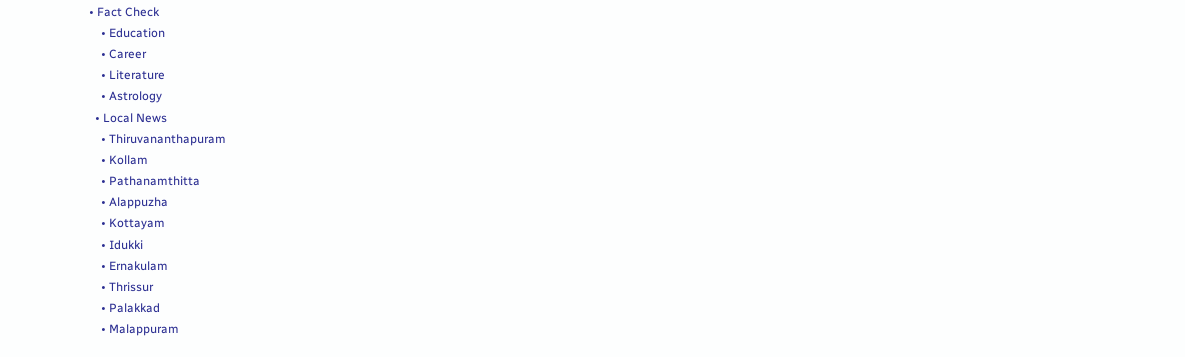• Fact Check
    • Education
    • Career
    • Literature
    • Astrology
  • Local News
    • Thiruvananthapuram
    • Kollam
    • Pathanamthitta
    • Alappuzha
    • Kottayam
    • Idukki
    • Ernakulam
    • Thrissur
    • Palakkad
    • Malappuram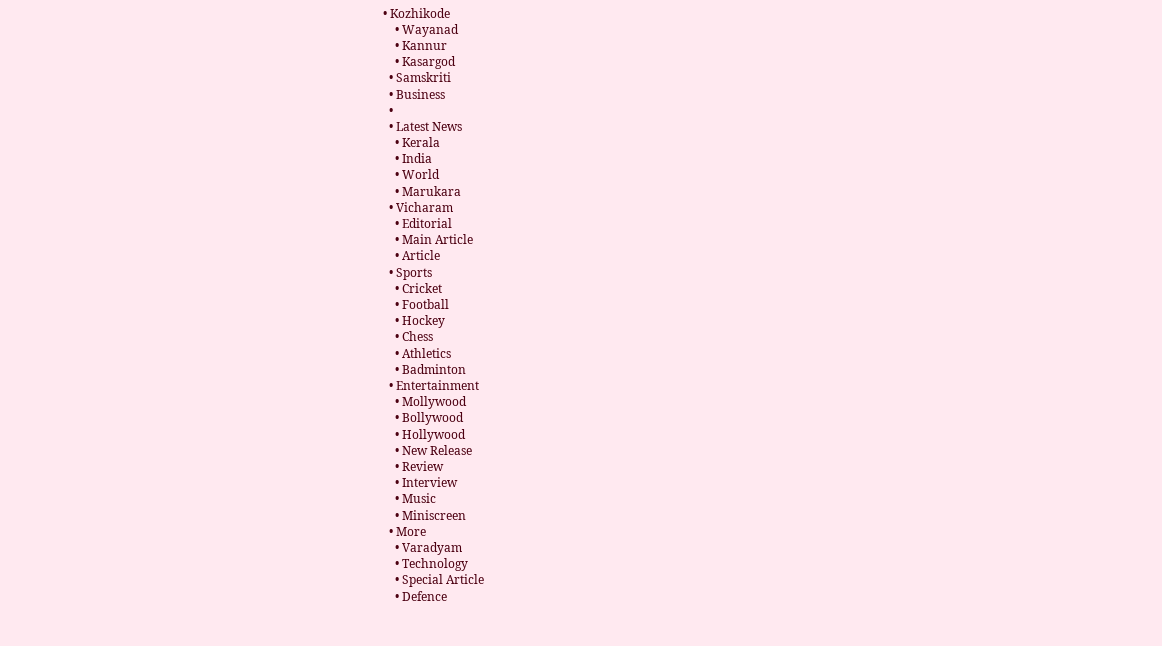• Kozhikode
    • Wayanad
    • Kannur
    • Kasargod
  • Samskriti
  • Business
  •
  • Latest News
    • Kerala
    • India
    • World
    • Marukara
  • Vicharam
    • Editorial
    • Main Article
    • Article
  • Sports
    • Cricket
    • Football
    • Hockey
    • Chess
    • Athletics
    • Badminton
  • Entertainment
    • Mollywood
    • Bollywood
    • Hollywood
    • New Release
    • Review
    • Interview
    • Music
    • Miniscreen
  • More
    • Varadyam
    • Technology
    • Special Article
    • Defence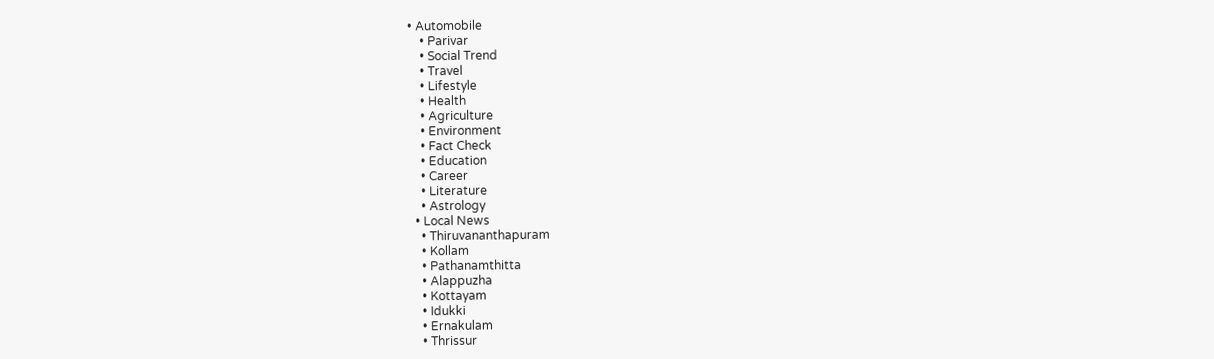• Automobile
    • Parivar
    • Social Trend
    • Travel
    • Lifestyle
    • Health
    • Agriculture
    • Environment
    • Fact Check
    • Education
    • Career
    • Literature
    • Astrology
  • Local News
    • Thiruvananthapuram
    • Kollam
    • Pathanamthitta
    • Alappuzha
    • Kottayam
    • Idukki
    • Ernakulam
    • Thrissur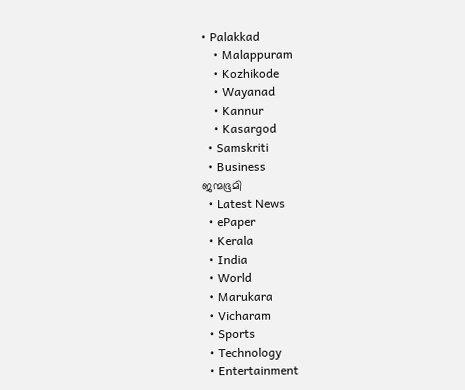• Palakkad
    • Malappuram
    • Kozhikode
    • Wayanad
    • Kannur
    • Kasargod
  • Samskriti
  • Business
ജന്മഭൂമി
  • Latest News
  • ePaper
  • Kerala
  • India
  • World
  • Marukara
  • Vicharam
  • Sports
  • Technology
  • Entertainment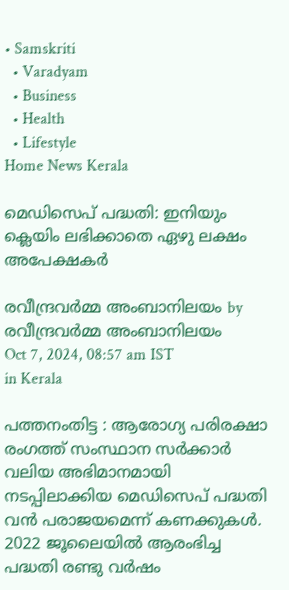• Samskriti
  • Varadyam
  • Business
  • Health
  • Lifestyle
Home News Kerala

മെഡിസെപ് പദ്ധതി: ഇനിയും ക്ലെയിം ലഭിക്കാതെ ഏഴു ലക്ഷം അപേക്ഷകര്‍

രവീന്ദ്രവര്‍മ്മ അംബാനിലയം by രവീന്ദ്രവര്‍മ്മ അംബാനിലയം
Oct 7, 2024, 08:57 am IST
in Kerala

പത്തനംതിട്ട : ആരോഗ്യ പരിരക്ഷാ രംഗത്ത് സംസ്ഥാന സര്‍ക്കാര്‍ വലിയ അഭിമാനമായി നടപ്പിലാക്കിയ മെഡിസെപ് പദ്ധതി വന്‍ പരാജയമെന്ന് കണക്കുകള്‍. 2022 ജൂലൈയില്‍ ആരംഭിച്ച പദ്ധതി രണ്ടു വര്‍ഷം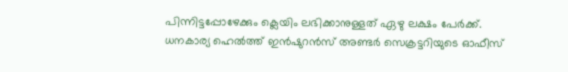പിന്നിട്ടപ്പോഴേക്കും ക്ലെയിം ലഭിക്കാനുള്ളത് ഏഴു ലക്ഷം പേര്‍ക്ക്. ധനകാര്യ ഹെല്‍ത്ത് ഇന്‍ഷുറന്‍സ് അണ്ടര്‍ സെക്രട്ടറിയുടെ ഓഫീസ്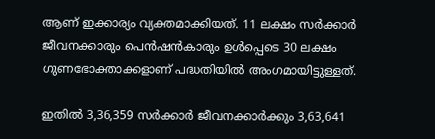ആണ് ഇക്കാര്യം വ്യക്തമാക്കിയത്. 11 ലക്ഷം സര്‍ക്കാര്‍ ജീവനക്കാരും പെന്‍ഷന്‍കാരും ഉള്‍പ്പെടെ 30 ലക്ഷം ഗുണഭോക്താക്കളാണ് പദ്ധതിയില്‍ അംഗമായിട്ടുള്ളത്.

ഇതില്‍ 3,36,359 സര്‍ക്കാര്‍ ജീവനക്കാര്‍ക്കും 3,63,641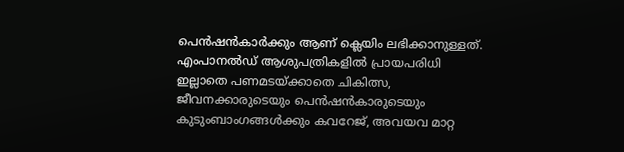പെന്‍ഷന്‍കാര്‍ക്കും ആണ് ക്ലെയിം ലഭിക്കാനുള്ളത്. എംപാനല്‍ഡ് ആശുപത്രികളില്‍ പ്രായപരിധി ഇല്ലാതെ പണമടയ്‌ക്കാതെ ചികിത്സ, ജീവനക്കാരുടെയും പെന്‍ഷന്‍കാരുടെയും കുടുംബാംഗങ്ങള്‍ക്കും കവറേജ്, അവയവ മാറ്റ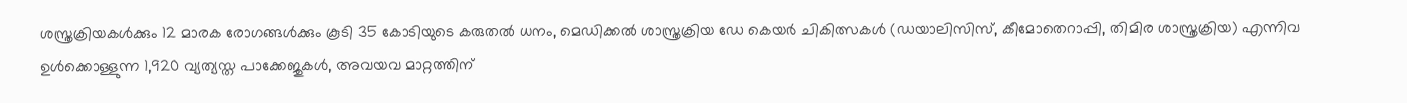ശസ്ത്രക്രിയകള്‍ക്കും 12 മാരക രോഗങ്ങള്‍ക്കും കൂടി 35 കോടിയുടെ കരുതല്‍ ധനം, മെഡിക്കല്‍ ശാസ്ത്രക്രിയ ഡേ കെയര്‍ ചികിത്സകള്‍ (ഡയാലിസിസ്, കീമോതെറാപ്പി, തിമിര ശാസ്ത്രക്രിയ) എന്നിവ ഉള്‍ക്കൊള്ളുന്ന 1,920 വ്യത്യസ്ത പാക്കേജുകള്‍, അവയവ മാറ്റത്തിന്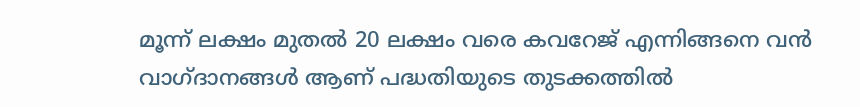മൂന്ന് ലക്ഷം മുതല്‍ 20 ലക്ഷം വരെ കവറേജ് എന്നിങ്ങനെ വന്‍ വാഗ്ദാനങ്ങള്‍ ആണ് പദ്ധതിയുടെ തുടക്കത്തില്‍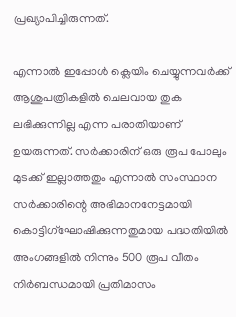പ്രഖ്യാപിച്ചിരുന്നത്.

എന്നാല്‍ ഇപ്പോള്‍ ക്ലെയിം ചെയ്യുന്നവര്‍ക്ക് ആശുപത്രികളില്‍ ചെലവായ തുക ലഭിക്കുന്നില്ല എന്ന പരാതിയാണ് ഉയരുന്നത്. സര്‍ക്കാരിന് ഒരു രൂപ പോലും മുടക്ക് ഇല്ലാത്തതും എന്നാല്‍ സംസ്ഥാന സര്‍ക്കാരിന്റെ അഭിമാനനേട്ടമായി കൊട്ടിഗ്‌ഘോഷിക്കുന്നതുമായ പദ്ധതിയില്‍ അംഗങ്ങളില്‍ നിന്നും 500 രൂപ വീതം നിര്‍ബന്ധമായി പ്രതിമാസം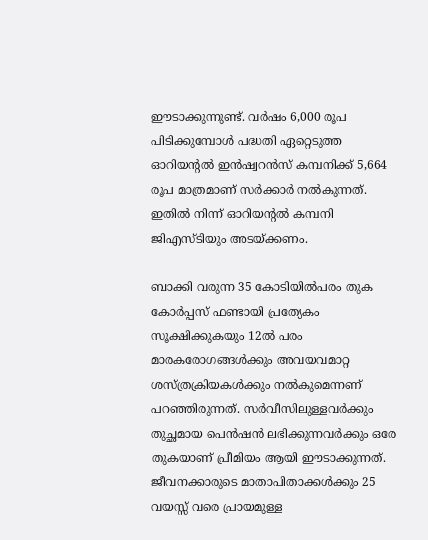ഈടാക്കുന്നുണ്ട്. വര്‍ഷം 6,000 രൂപ പിടിക്കുമ്പോള്‍ പദ്ധതി ഏറ്റെടുത്ത ഓറിയന്റല്‍ ഇന്‍ഷ്വറന്‍സ് കമ്പനിക്ക് 5,664 രൂപ മാത്രമാണ് സര്‍ക്കാര്‍ നല്‍കുന്നത്. ഇതില്‍ നിന്ന് ഓറിയന്റല്‍ കമ്പനി ജിഎസ്ടിയും അടയ്‌ക്കണം.

ബാക്കി വരുന്ന 35 കോടിയില്‍പരം തുക കോര്‍പ്പസ് ഫണ്ടായി പ്രത്യേകം സൂക്ഷിക്കുകയും 12ല്‍ പരം മാരകരോഗങ്ങള്‍ക്കും അവയവമാറ്റ ശസ്ത്രക്രിയകള്‍ക്കും നല്‍കുമെന്നണ് പറഞ്ഞിരുന്നത്. സര്‍വീസിലുള്ളവര്‍ക്കും തുച്ഛമായ പെന്‍ഷന്‍ ലഭിക്കുന്നവര്‍ക്കും ഒരേ തുകയാണ് പ്രീമിയം ആയി ഈടാക്കുന്നത്. ജീവനക്കാരുടെ മാതാപിതാക്കള്‍ക്കും 25 വയസ്സ് വരെ പ്രായമുള്ള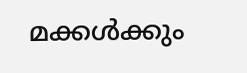മക്കള്‍ക്കും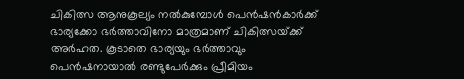ചികിത്സ ആനുകൂല്യം നല്‍കുമ്പോള്‍ പെന്‍ഷന്‍കാര്‍ക്ക് ഭാര്യക്കോ ഭര്‍ത്താവിനോ മാത്രമാണ് ചികിത്സയ്‌ക്ക് അര്‍ഹത. കൂടാതെ ഭാര്യയും ഭര്‍ത്താവും പെന്‍ഷനായാല്‍ രണ്ടുപേര്‍ക്കും പ്രീമിയം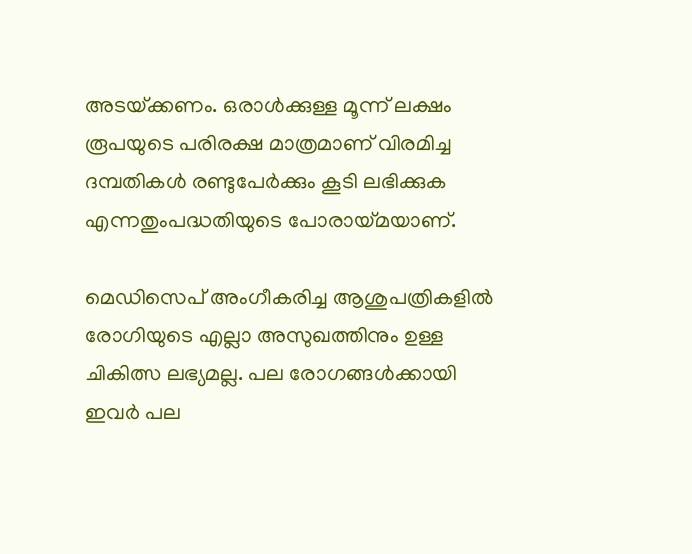അടയ്‌ക്കണം. ഒരാള്‍ക്കുള്ള മൂന്ന് ലക്ഷം രൂപയുടെ പരിരക്ഷ മാത്രമാണ് വിരമിച്ച ദമ്പതികള്‍ രണ്ടുപേര്‍ക്കും കൂടി ലഭിക്കുക എന്നതുംപദ്ധതിയുടെ പോരായ്‌മയാണ്.

മെഡിസെപ് അംഗീകരിച്ച ആശുപത്രികളില്‍ രോഗിയുടെ എല്ലാ അസുഖത്തിനും ഉള്ള ചികിത്സ ലഭ്യമല്ല. പല രോഗങ്ങള്‍ക്കായി ഇവര്‍ പല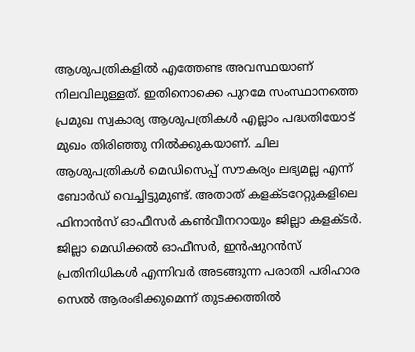ആശുപത്രികളില്‍ എത്തേണ്ട അവസ്ഥയാണ് നിലവിലുള്ളത്. ഇതിനൊക്കെ പുറമേ സംസ്ഥാനത്തെ പ്രമുഖ സ്വകാര്യ ആശുപത്രികള്‍ എല്ലാം പദ്ധതിയോട് മുഖം തിരിഞ്ഞു നില്‍ക്കുകയാണ്. ചില ആശുപത്രികള്‍ മെഡിസെപ്പ് സൗകര്യം ലഭ്യമല്ല എന്ന് ബോര്‍ഡ് വെച്ചിട്ടുമുണ്ട്. അതാത് കളക്ടറേറ്റുകളിലെ ഫിനാന്‍സ് ഓഫീസര്‍ കണ്‍വീനറായും ജില്ലാ കളക്ടര്‍. ജില്ലാ മെഡിക്കല്‍ ഓഫീസര്‍, ഇന്‍ഷുറന്‍സ് പ്രതിനിധികള്‍ എന്നിവര്‍ അടങ്ങുന്ന പരാതി പരിഹാര സെല്‍ ആരംഭിക്കുമെന്ന് തുടക്കത്തില്‍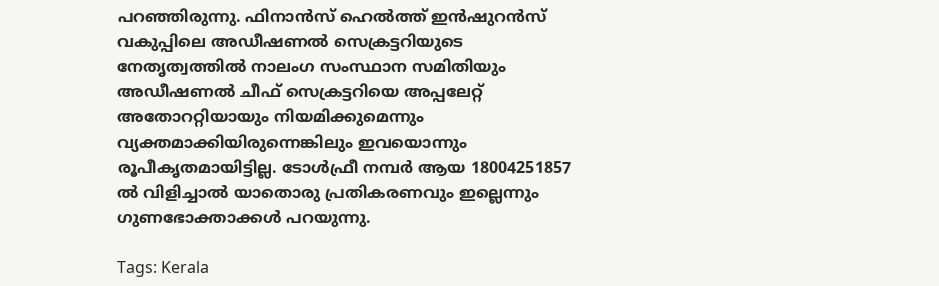പറഞ്ഞിരുന്നു. ഫിനാന്‍സ് ഹെല്‍ത്ത് ഇന്‍ഷുറന്‍സ് വകുപ്പിലെ അഡീഷണല്‍ സെക്രട്ടറിയുടെ നേതൃത്വത്തില്‍ നാലംഗ സംസ്ഥാന സമിതിയും അഡീഷണല്‍ ചീഫ് സെക്രട്ടറിയെ അപ്പലേറ്റ് അതോററ്റിയായും നിയമിക്കുമെന്നും വ്യക്തമാക്കിയിരുന്നെങ്കിലും ഇവയൊന്നും രൂപീകൃതമായിട്ടില്ല. ടോള്‍ഫ്രീ നമ്പര്‍ ആയ 18004251857 ല്‍ വിളിച്ചാല്‍ യാതൊരു പ്രതികരണവും ഇല്ലെന്നും ഗുണഭോക്താക്കള്‍ പറയുന്നു.

Tags: Kerala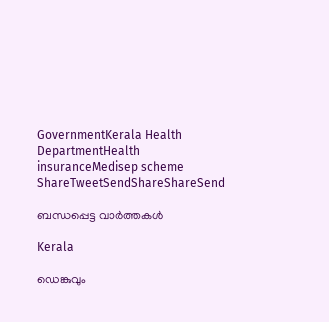GovernmentKerala Health DepartmentHealth insuranceMedisep scheme
ShareTweetSendShareShareSend

ബന്ധപ്പെട്ട വാര്‍ത്തകള്‍

Kerala

ഡെങ്കുവും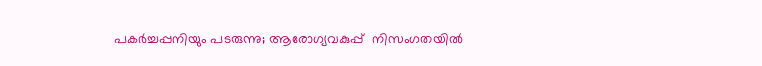പകര്‍ച്ചപ്പനിയും പടരുന്നു; ആരോഗ്യവകുപ്പ്  നിസംഗതയില്‍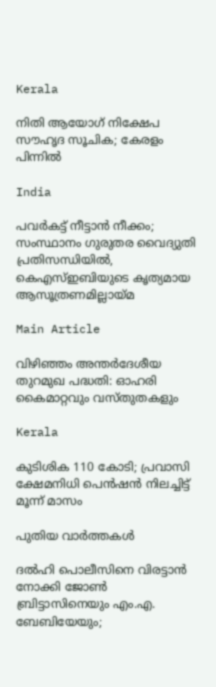Kerala

നിതി ആയോഗ് നിക്ഷേപ സൗഹൃദ സൂചിക; കേരളം പിന്നില്‍

India

പവര്‍കട്ട് നീട്ടാന്‍ നീക്കം; സംസ്ഥാനം ഗുരുതര വൈദ്യുതി പ്രതിസന്ധിയില്‍, കെഎസ്ഇബിയുടെ കൃത്യമായ ആസൂത്രണമില്ലായ്‌മ

Main Article

വിഴിഞ്ഞം അന്തര്‍ദേശീയ തുറമുഖ പദ്ധതി: ഓഹരി കൈമാറ്റവും വസ്തുതകളും

Kerala

കുടിശിക 110 കോടി; പ്രവാസി ക്ഷേമനിധി പെന്‍ഷന്‍ നിലച്ചിട്ട് മൂന്ന് മാസം

പുതിയ വാര്‍ത്തകള്‍

ദല്‍ഹി പൊലീസിനെ വിരട്ടാന്‍ നോക്കി ജോണ്‍ ബ്രിട്ടാസിനെയും എം.എ. ബേബിയേയും;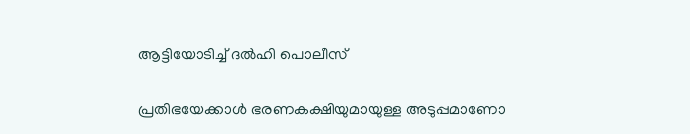ആട്ടിയോടിച്ച് ദല്‍ഹി പൊലീസ്

പ്രതിഭയേക്കാള്‍ ഭരണകക്ഷിയുമായുള്ള അടുപ്പമാണോ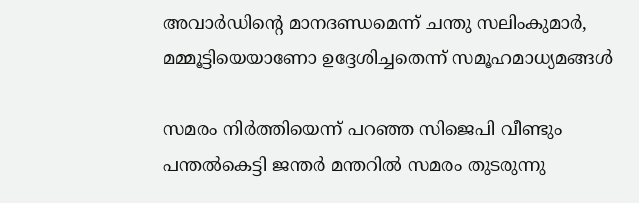അവാര്‍ഡിന്റെ മാനദണ്ഡമെന്ന് ചന്തു സലിംകുമാര്‍, മമ്മൂട്ടിയെയാണോ ഉദ്ദേശിച്ചതെന്ന് സമൂഹമാധ്യമങ്ങള്‍

സമരം നിര്‍ത്തിയെന്ന് പറഞ്ഞ സിജെപി വീണ്ടും പന്തല്‍കെട്ടി ജന്തര്‍ മന്തറില്‍ സമരം തുടരുന്നു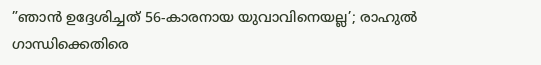”ഞാൻ ഉദ്ദേശിച്ചത് 56-കാരനായ യുവാവിനെയല്ല’; രാഹുല്‍ ഗാന്ധിക്കെതിരെ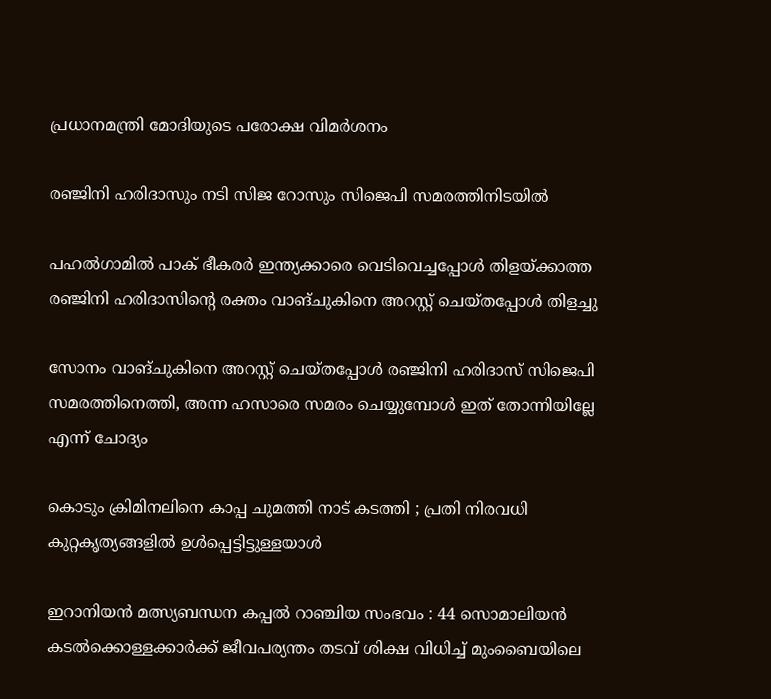പ്രധാനമന്ത്രി മോദിയുടെ പരോക്ഷ വിമര്‍ശനം

രഞ്ജിനി ഹരിദാസും നടി സിജ റോസും സിജെപി സമരത്തിനിടയില്‍

പഹല്‍ഗാമില്‍ പാക് ഭീകരര്‍ ഇന്ത്യക്കാരെ വെടിവെച്ചപ്പോള്‍ തിളയ്‌ക്കാത്ത രഞ്ജിനി ഹരിദാസിന്റെ രക്തം വാങ്ചുകിനെ അറസ്റ്റ് ചെയ്തപ്പോള്‍ തിളച്ചു

സോനം വാങ്ചുകിനെ അറസ്റ്റ് ചെയ്തപ്പോള്‍ രഞ്ജിനി ഹരിദാസ് സിജെപി സമരത്തിനെത്തി, അന്ന ഹസാരെ സമരം ചെയ്യുമ്പോള്‍ ഇത് തോന്നിയില്ലേ എന്ന് ചോദ്യം

കൊടും ക്രിമിനലിനെ കാപ്പ ചുമത്തി നാട് കടത്തി ; പ്രതി നിരവധി കുറ്റകൃത്യങ്ങളിൽ ഉൾപ്പെട്ടിട്ടുള്ളയാൾ

ഇറാനിയൻ മത്സ്യബന്ധന കപ്പൽ റാഞ്ചിയ സംഭവം : 44 സൊമാലിയൻ കടൽക്കൊള്ളക്കാർക്ക് ജീവപര്യന്തം തടവ് ശിക്ഷ വിധിച്ച് മുംബൈയിലെ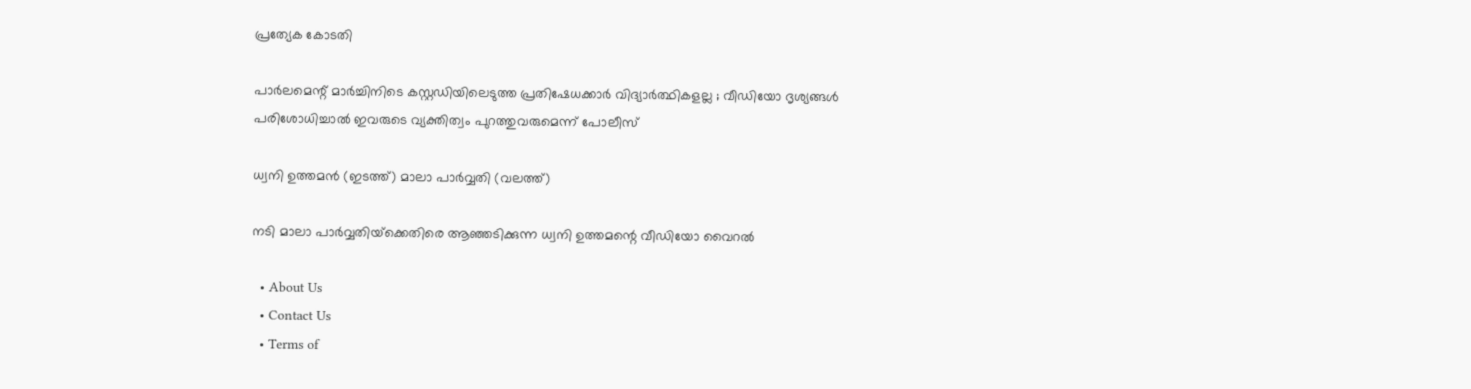പ്രത്യേക കോടതി

പാർലമെന്റ് മാർച്ചിനിടെ കസ്റ്റഡിയിലെടുത്ത പ്രതിഷേധക്കാർ വിദ്യാർത്ഥികളല്ല ; വീഡിയോ ദൃശ്യങ്ങൾ പരിശോധിച്ചാൽ ഇവരുടെ വ്യക്തിത്വം പുറത്തുവരുമെന്ന് പോലീസ്

ധ്വനി ഉത്തമന്‍ (ഇടത്ത്) മാലാ പാര്‍വ്വതി (വലത്ത്)

നടി മാലാ പാര്‍വ്വതിയ്‌ക്കെതിരെ ആഞ്ഞടിക്കുന്ന ധ്വനി ഉത്തമന്റെ വീഡിയോ വൈറല്‍

  • About Us
  • Contact Us
  • Terms of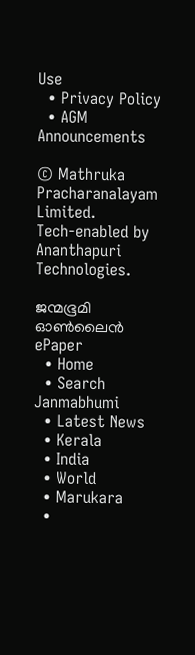Use
  • Privacy Policy
  • AGM Announcements

© Mathruka Pracharanalayam Limited.
Tech-enabled by Ananthapuri Technologies.

ജന്മഭൂമി ഓണ്‍ലൈന്‍
ePaper
  • Home
  • Search Janmabhumi
  • Latest News
  • Kerala
  • India
  • World
  • Marukara
  •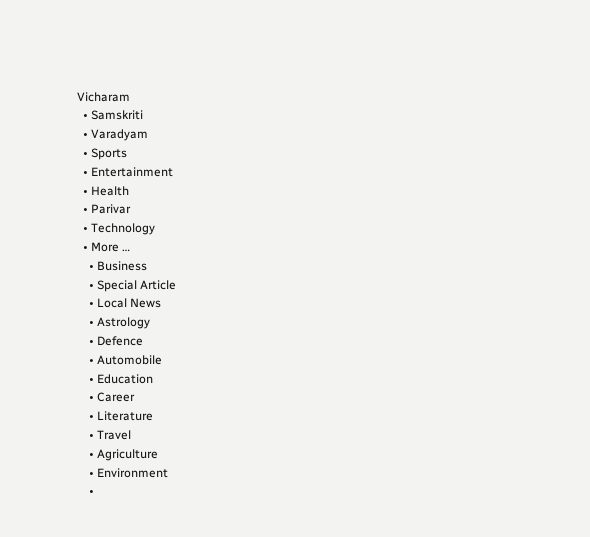Vicharam
  • Samskriti
  • Varadyam
  • Sports
  • Entertainment
  • Health
  • Parivar
  • Technology
  • More …
    • Business
    • Special Article
    • Local News
    • Astrology
    • Defence
    • Automobile
    • Education
    • Career
    • Literature
    • Travel
    • Agriculture
    • Environment
    •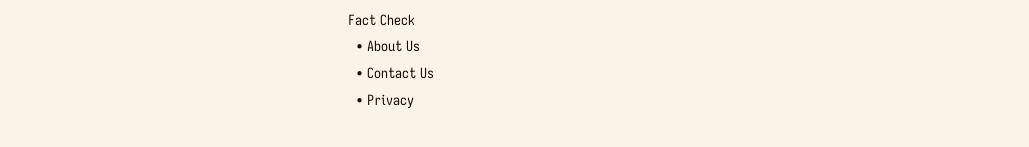Fact Check
  • About Us
  • Contact Us
  • Privacy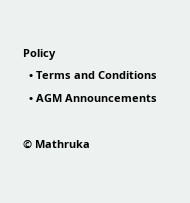Policy
  • Terms and Conditions
  • AGM Announcements

© Mathruka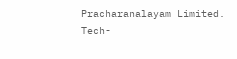Pracharanalayam Limited.
Tech-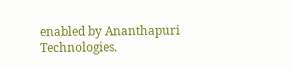enabled by Ananthapuri Technologies.